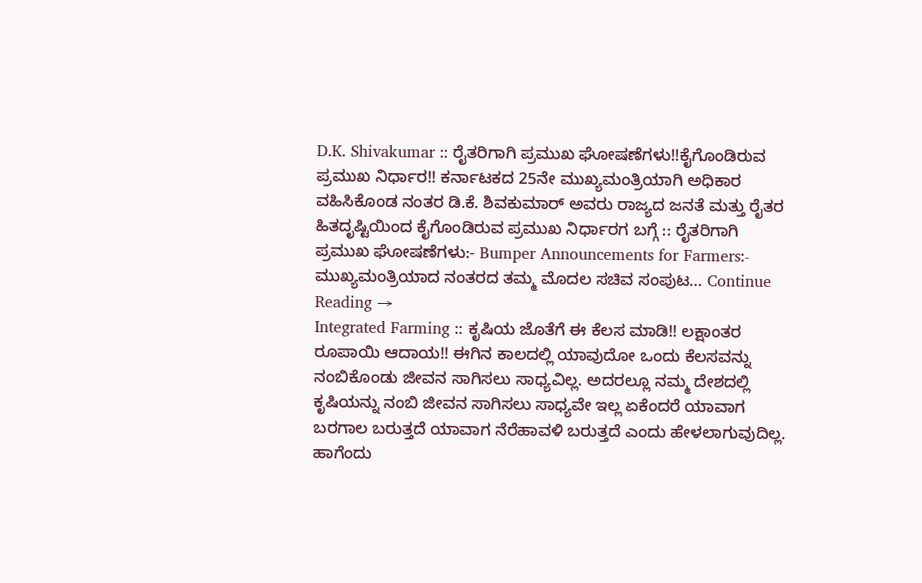D.K. Shivakumar :: ರೈತರಿಗಾಗಿ ಪ್ರಮುಖ ಘೋಷಣೆಗಳು!!ಕೈಗೊಂಡಿರುವ ಪ್ರಮುಖ ನಿರ್ಧಾರ!! ಕರ್ನಾಟಕದ 25ನೇ ಮುಖ್ಯಮಂತ್ರಿಯಾಗಿ ಅಧಿಕಾರ ವಹಿಸಿಕೊಂಡ ನಂತರ ಡಿ.ಕೆ. ಶಿವಕುಮಾರ್ ಅವರು ರಾಜ್ಯದ ಜನತೆ ಮತ್ತು ರೈತರ ಹಿತದೃಷ್ಟಿಯಿಂದ ಕೈಗೊಂಡಿರುವ ಪ್ರಮುಖ ನಿರ್ಧಾರಗ ಬಗ್ಗೆ :: ರೈತರಿಗಾಗಿ ಪ್ರಮುಖ ಘೋಷಣೆಗಳು:- Bumper Announcements for Farmers:- ಮುಖ್ಯಮಂತ್ರಿಯಾದ ನಂತರದ ತಮ್ಮ ಮೊದಲ ಸಚಿವ ಸಂಪುಟ… Continue Reading →
Integrated Farming :: ಕೃಷಿಯ ಜೊತೆಗೆ ಈ ಕೆಲಸ ಮಾಡಿ!! ಲಕ್ಷಾಂತರ ರೂಪಾಯಿ ಆದಾಯ!! ಈಗಿನ ಕಾಲದಲ್ಲಿ ಯಾವುದೋ ಒಂದು ಕೆಲಸವನ್ನು ನಂಬಿಕೊಂಡು ಜೀವನ ಸಾಗಿಸಲು ಸಾಧ್ಯವಿಲ್ಲ. ಅದರಲ್ಲೂ ನಮ್ಮ ದೇಶದಲ್ಲಿ ಕೃಷಿಯನ್ನು ನಂಬಿ ಜೀವನ ಸಾಗಿಸಲು ಸಾಧ್ಯವೇ ಇಲ್ಲ ಏಕೆಂದರೆ ಯಾವಾಗ ಬರಗಾಲ ಬರುತ್ತದೆ ಯಾವಾಗ ನೆರೆಹಾವಳಿ ಬರುತ್ತದೆ ಎಂದು ಹೇಳಲಾಗುವುದಿಲ್ಲ. ಹಾಗೆಂದು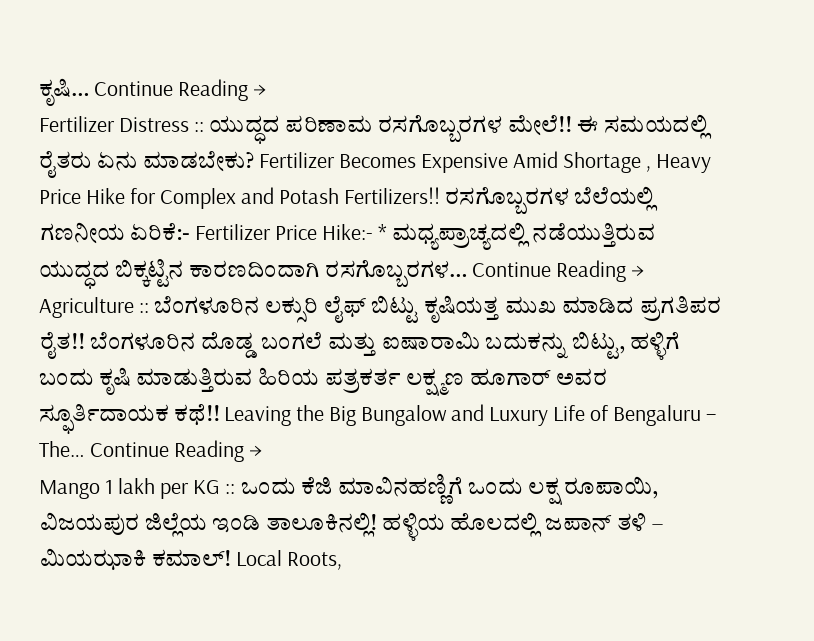ಕೃಷಿ… Continue Reading →
Fertilizer Distress :: ಯುದ್ಧದ ಪರಿಣಾಮ ರಸಗೊಬ್ಬರಗಳ ಮೇಲೆ!! ಈ ಸಮಯದಲ್ಲಿ ರೈತರು ಏನು ಮಾಡಬೇಕು? Fertilizer Becomes Expensive Amid Shortage , Heavy Price Hike for Complex and Potash Fertilizers!! ರಸಗೊಬ್ಬರಗಳ ಬೆಲೆಯಲ್ಲಿ ಗಣನೀಯ ಏರಿಕೆ:- Fertilizer Price Hike:- * ಮಧ್ಯಪ್ರಾಚ್ಯದಲ್ಲಿ ನಡೆಯುತ್ತಿರುವ ಯುದ್ಧದ ಬಿಕ್ಕಟ್ಟಿನ ಕಾರಣದಿಂದಾಗಿ ರಸಗೊಬ್ಬರಗಳ… Continue Reading →
Agriculture :: ಬೆಂಗಳೂರಿನ ಲಕ್ಸುರಿ ಲೈಫ್ ಬಿಟ್ಟು ಕೃಷಿಯತ್ತ ಮುಖ ಮಾಡಿದ ಪ್ರಗತಿಪರ ರೈತ!! ಬೆಂಗಳೂರಿನ ದೊಡ್ಡ ಬಂಗಲೆ ಮತ್ತು ಐಷಾರಾಮಿ ಬದುಕನ್ನು ಬಿಟ್ಟು, ಹಳ್ಳಿಗೆ ಬಂದು ಕೃಷಿ ಮಾಡುತ್ತಿರುವ ಹಿರಿಯ ಪತ್ರಕರ್ತ ಲಕ್ಷ್ಮಣ ಹೂಗಾರ್ ಅವರ ಸ್ಫೂರ್ತಿದಾಯಕ ಕಥೆ!! Leaving the Big Bungalow and Luxury Life of Bengaluru – The… Continue Reading →
Mango 1 lakh per KG :: ಒಂದು ಕೆಜಿ ಮಾವಿನಹಣ್ಣಿಗೆ ಒಂದು ಲಕ್ಷ ರೂಪಾಯಿ, ವಿಜಯಪುರ ಜಿಲ್ಲೆಯ ಇಂಡಿ ತಾಲೂಕಿನಲ್ಲಿ! ಹಳ್ಳಿಯ ಹೊಲದಲ್ಲಿ ಜಪಾನ್ ತಳಿ – ಮಿಯಝಾಕಿ ಕಮಾಲ್! Local Roots,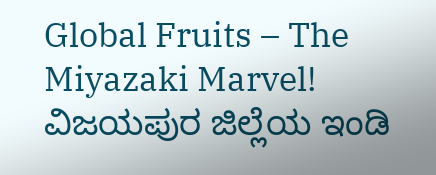Global Fruits – The Miyazaki Marvel! ವಿಜಯಪುರ ಜಿಲ್ಲೆಯ ಇಂಡಿ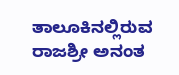ತಾಲೂಕಿನಲ್ಲಿರುವ ರಾಜಶ್ರೀ ಅನಂತ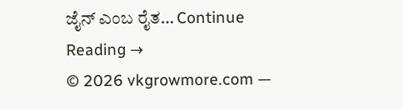ಜೈನ್ ಎಂಬ ರೈತ… Continue Reading →
© 2026 vkgrowmore.com —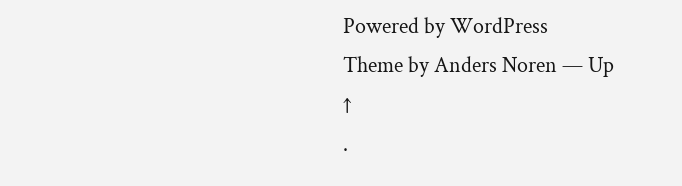Powered by WordPress
Theme by Anders Noren — Up ↑
.